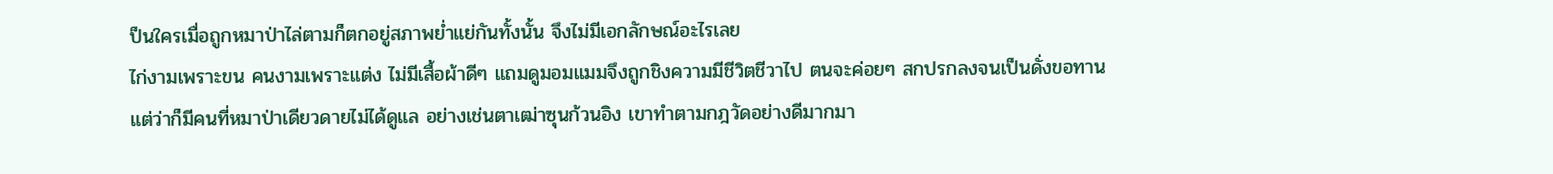ป็นใครเมื่อถูกหมาป่าไล่ตามก็ตกอยู่สภาพย่ำแย่กันทั้งนั้น จึงไม่มีเอกลักษณ์อะไรเลย
ไก่งามเพราะขน คนงามเพราะแต่ง ไม่มีเสื้อผ้าดีๆ แถมดูมอมแมมจึงถูกชิงความมีชีวิตชีวาไป ตนจะค่อยๆ สกปรกลงจนเป็นดั่งขอทาน
แต่ว่าก็มีคนที่หมาป่าเดียวดายไม่ได้ดูแล อย่างเช่นตาเฒ่าซุนก้วนอิง เขาทำตามกฎวัดอย่างดีมากมา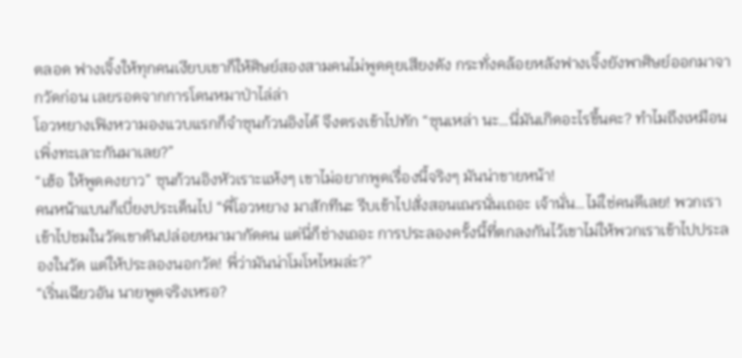ตลอด ฟางเจิ้งให้ทุกคนเงียบเขาก็ให้ศิษย์สองสามคนไม่พูดคุยเสียงดัง กระทั่งคล้อยหลังฟางเจิ้งยังพาศิษย์ออกมาจากวัดก่อน เลยรอดจากการโดนหมาป่าไล่ล่า
โอวหยางเฟิงหวามองแวบแรกก็จำซุนก้วนอิงได้ จึงตรงเข้าไปทัก “ซุนเหล่า นะ…นี่มันเกิดอะไรขึ้นคะ? ทำไมถึงเหมือนเพิ่งทะเลาะกันมาเลย?”
“เฮ้อ ให้พูดคงยาว” ซุนก้วนอิงหัวเราะแห้งๆ เขาไม่อยากพูดเรื่องนี้จริงๆ มันน่าขายหน้า!
คนหน้าแบนก็เบี่ยงประเด็นไป “พี่โอวหยาง มาสักทีนะ รีบเข้าไปสั่งสอนเณรนั่นเถอะ เจ้านั่น…ไม่ใช่คนดีเลย! พวกเราเข้าไปชมในวัดเขาดันปล่อยหมามากัดคน แต่นี่ก็ช่างเถอะ การประลองครั้งนี้ที่ตกลงกันไว้เขาไม่ให้พวกเราเข้าไปประลองในวัด แต่ให้ประลองนอกวัด! พี่ว่ามันน่าโมโหไหมล่ะ?”
“เริ่นเฉียวอัน นายพูดจริงเหรอ?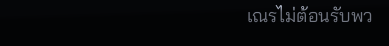เณรไม่ต้อนรับพว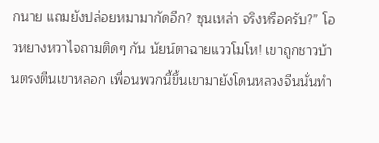กนาย แถมยังปล่อยหมามากัดอีก? ซุนเหล่า จริงหรือครับ?” โอวหยางหวาไจถามติดๆ กัน นัยน์ตาฉายแววโมโห! เขาถูกชาวบ้านตรงตีนเขาหลอก เพื่อนพวกนี้ขึ้นเขามายังโดนหลวงจีนนั่นทำ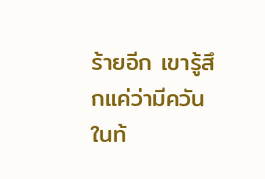ร้ายอีก เขารู้สึกแค่ว่ามีควันในท้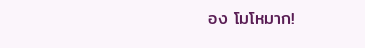อง โมโหมาก!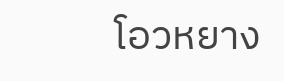โอวหยาง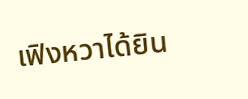เฟิงหวาได้ยิน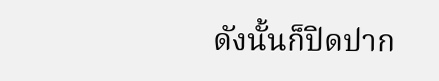ดังนั้นก็ปิดปาก